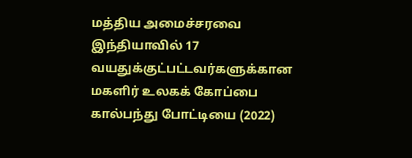மத்திய அமைச்சரவை
இந்தியாவில் 17 வயதுக்குட்பட்டவர்களுக்கான மகளிர் உலகக் கோப்பை கால்பந்து போட்டியை (2022)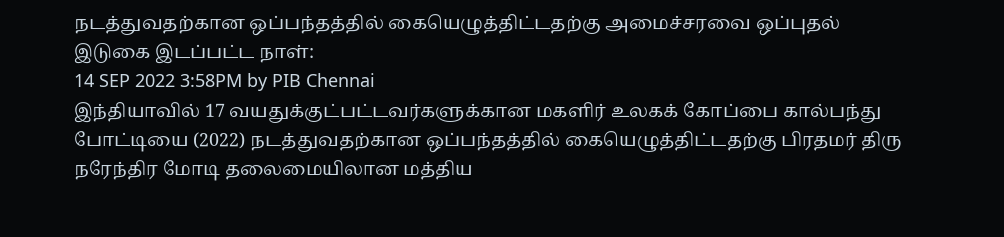நடத்துவதற்கான ஒப்பந்தத்தில் கையெழுத்திட்டதற்கு அமைச்சரவை ஒப்புதல்
இடுகை இடப்பட்ட நாள்:
14 SEP 2022 3:58PM by PIB Chennai
இந்தியாவில் 17 வயதுக்குட்பட்டவர்களுக்கான மகளிர் உலகக் கோப்பை கால்பந்து போட்டியை (2022) நடத்துவதற்கான ஒப்பந்தத்தில் கையெழுத்திட்டதற்கு பிரதமர் திரு நரேந்திர மோடி தலைமையிலான மத்திய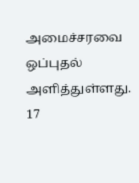அமைச்சரவை ஒப்புதல் அளித்துள்ளது.
17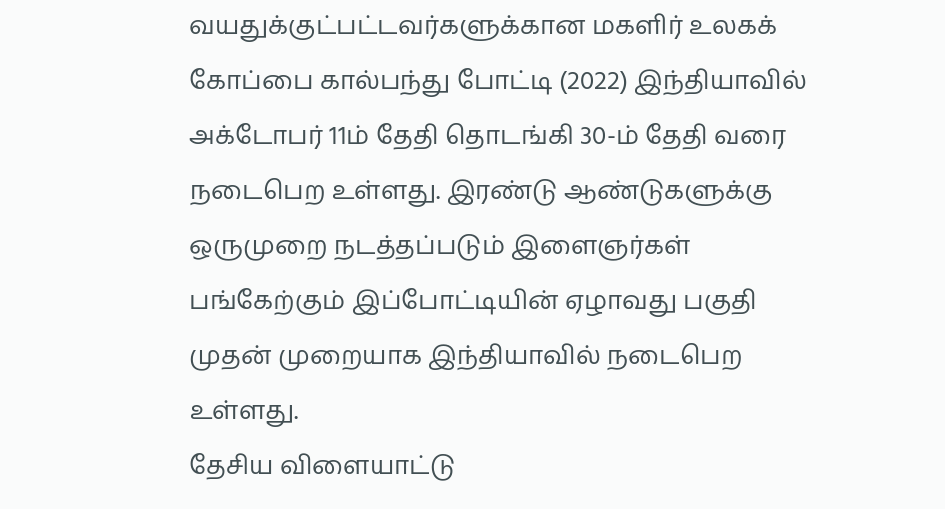வயதுக்குட்பட்டவர்களுக்கான மகளிர் உலகக் கோப்பை கால்பந்து போட்டி (2022) இந்தியாவில் அக்டோபர் 11ம் தேதி தொடங்கி 30-ம் தேதி வரை நடைபெற உள்ளது. இரண்டு ஆண்டுகளுக்கு ஒருமுறை நடத்தப்படும் இளைஞர்கள் பங்கேற்கும் இப்போட்டியின் ஏழாவது பகுதி முதன் முறையாக இந்தியாவில் நடைபெற உள்ளது.
தேசிய விளையாட்டு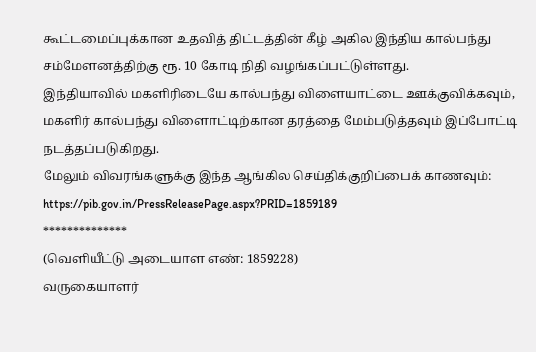கூட்டமைப்புக்கான உதவித் திட்டத்தின் கீழ் அகில இந்திய கால்பந்து சம்மேளனத்திற்கு ரூ. 10 கோடி நிதி வழங்கப்பட்டுள்ளது.
இந்தியாவில் மகளிரிடையே கால்பந்து விளையாட்டை ஊக்குவிக்கவும், மகளிர் கால்பந்து விளைாட்டிற்கான தரத்தை மேம்படுத்தவும் இப்போட்டி நடத்தப்படுகிறது.
மேலும் விவரங்களுக்கு இந்த ஆங்கில செய்திக்குறிப்பைக் காணவும்: https://pib.gov.in/PressReleasePage.aspx?PRID=1859189
**************
(வெளியீட்டு அடையாள எண்: 1859228)
வருகையாளர்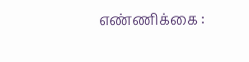எண்ணிக்கை :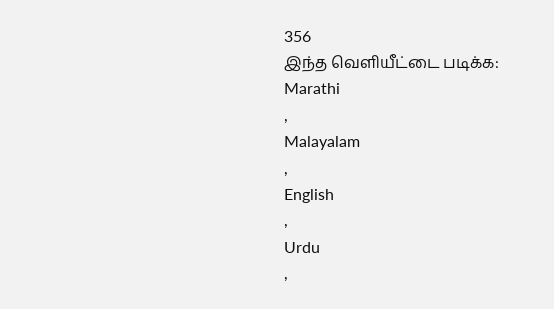356
இந்த வெளியீட்டை படிக்க:
Marathi
,
Malayalam
,
English
,
Urdu
,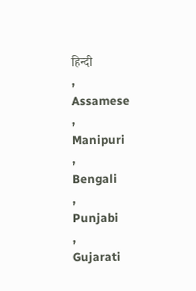हिन्दी
,
Assamese
,
Manipuri
,
Bengali
,
Punjabi
,
Gujarati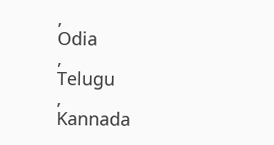,
Odia
,
Telugu
,
Kannada